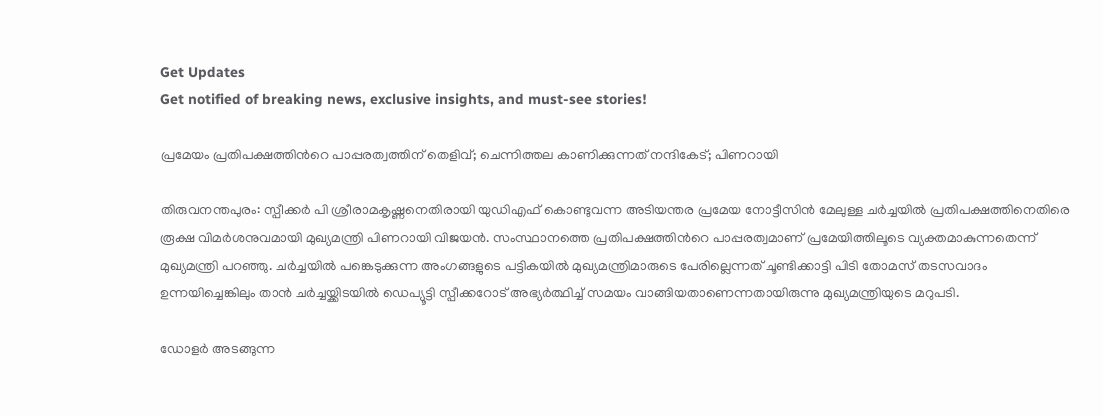Get Updates
Get notified of breaking news, exclusive insights, and must-see stories!

പ്രമേയം പ്രതിപക്ഷത്തിന്‍റെ പാപ്പരത്വത്തിന് തെളിവ്; ചെന്നിത്തല കാണിക്കുന്നത് നന്ദികേട്; പിണറായി

തിരുവനന്തപുരം: സ്പീക്കര്‍ പി ശ്രീരാമകൃഷ്ണനെതിരായി യുഡിഎഫ് കൊണ്ടുവന്ന അടിയന്തര പ്രമേയ നോട്ടീസിന്‍ മേലുള്ള ചര്‍ച്ചയില്‍ പ്രതിപക്ഷത്തിനെതിരെ രൂക്ഷ വിമര്‍ശനുവമായി മുഖ്യമന്ത്രി പിണറായി വിജയന്‍. സംസ്ഥാനത്തെ പ്രതിപക്ഷത്തിന്‍റെ പാപ്പരത്വമാണ് പ്രമേയിത്തിലൂടെ വ്യക്തമാകുന്നതെന്ന് മുഖ്യമന്ത്രി പറഞ്ഞു. ചര്‍ച്ചയില്‍ പങ്കെടുക്കുന്ന അംഗങ്ങളുടെ പട്ടികയില്‍ മുഖ്യമന്ത്രിമാരുടെ പേരില്ലെന്നത് ചൂണ്ടിക്കാട്ടി പിടി തോമസ് തടസവാദം ഉന്നയിച്ചെങ്കിലും താന്‍ ചര്‍ച്ചയ്ക്കിടയില്‍ ഡെപ്യൂട്ടി സ്പീക്കറോട് അഭ്യര്‍ത്ഥിച്ച് സമയം വാങ്ങിയതാണെന്നതായിരുന്നു മുഖ്യമന്ത്രിയുടെ മറുപടി.

ഡോളര്‍ അടങ്ങുന്ന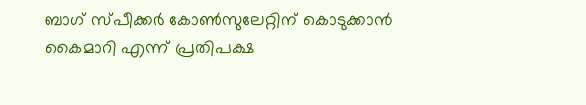ബാഗ് സ്പീക്കര്‍ കോണ്‍സുലേറ്റിന് കൊടുക്കാന്‍ കൈമാറി എന്ന് പ്രതിപക്ഷ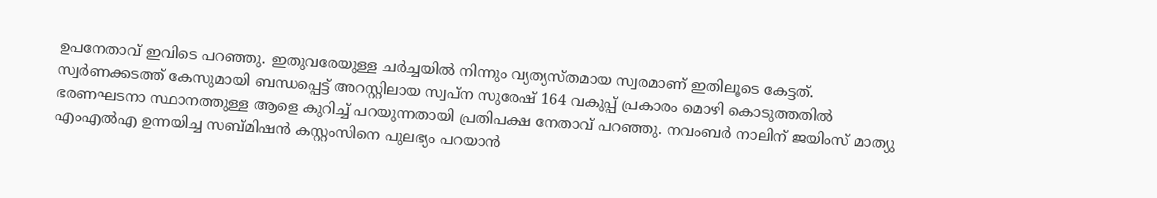ഉപനേതാവ് ഇവിടെ പറഞ്ഞു. ഇതുവരേയുള്ള ചര്‍ച്ചയില്‍ നിന്നും വ്യത്യസ്തമായ സ്വരമാണ് ഇതിലൂടെ കേട്ടത്. സ്വർണക്കടത്ത് കേസുമായി ബന്ധപ്പെട്ട് അറസ്റ്റിലായ സ്വപ്ന സുരേഷ് 164 വകുപ്പ് പ്രകാരം മൊഴി കൊടുത്തതില്‍ ഭരണഘടനാ സ്ഥാനത്തുള്ള ആളെ കുറിച്ച് പറയുന്നതായി പ്രതിപക്ഷ നേതാവ് പറഞ്ഞു. നവംബര്‍ നാലിന് ജയിംസ് മാത്യു എംഎൽഎ ഉന്നയിച്ച സബ്മിഷൻ കസ്റ്റംസിനെ പുലഭ്യം പറയാൻ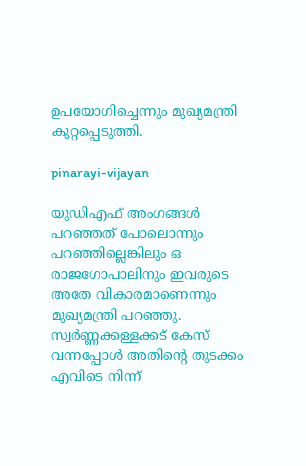ഉപയോഗിച്ചെന്നും മുഖ്യമന്ത്രി കുറ്റപ്പെടുത്തി.

pinarayi-vijayan

യുഡിഎഫ് അംഗങ്ങള്‍ പറഞ്ഞത് പോലൊന്നും പറഞ്ഞില്ലെങ്കിലും ഒ രാജഗോപാലിനും ഇവരുടെ അതേ വികാരമാണെന്നും മുഖ്യമന്ത്രി പറഞ്ഞു. സ്വര്‍ണ്ണക്കള്ളക്കട് കേസ് വന്നപ്പോള്‍ അതിന്‍റെ തുടക്കം എവിടെ നിന്ന്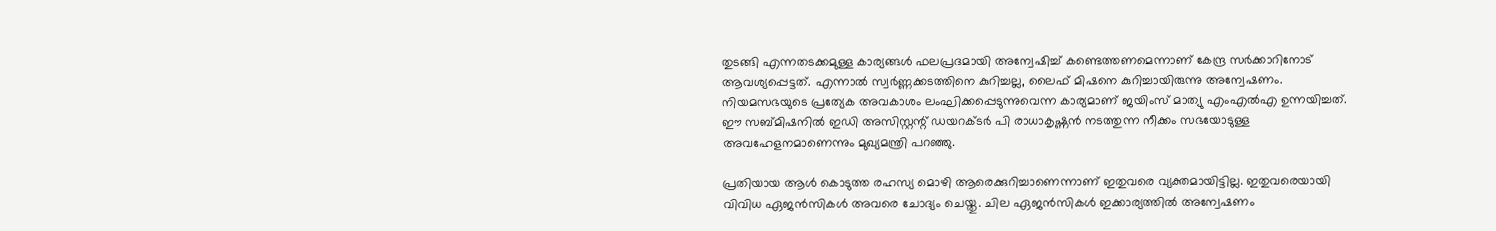തുടങ്ങി എന്നതടക്കമുള്ള കാര്യങ്ങള്‍ ഫലപ്രദമായി അന്വേഷിച്ച് കണ്ടെത്തണമെന്നാണ് കേന്ദ്ര സര്‍ക്കാറിനോട് ആവശ്യപ്പെട്ടത്. എന്നാല്‍ സ്വര്‍ണ്ണക്കടത്തിനെ കുറിച്ചല്ല, ലൈഫ് മിഷനെ കുറിച്ചായിരുന്നു അന്വേഷണം. നിയമസഭയുടെ പ്രത്യേക അവകാശം ലംഘിക്കപ്പെടുന്നുവെന്ന കാര്യമാണ് ജയിംസ് മാത്യു എംഎൽഎ ഉന്നയിച്ചത്. ഈ സബ്മിഷനില്‍ ഇഡി അസിസ്റ്റന്റ് ഡയറക്ടർ പി രാധാകൃഷ്ണൻ നടത്തുന്ന നീക്കം സഭയോടുള്ള അവഹേളനമാണെന്നും മുഖ്യമന്ത്രി പറഞ്ഞു.

പ്രതിയായ ആൾ കൊടുത്ത രഹസ്യ മൊഴി ആരെക്കുറിച്ചാണെന്നാണ് ഇതുവരെ വ്യക്തമായിട്ടില്ല. ഇതുവരെയായി വിവിധ ഏജന്‍സികള്‍ അവരെ ചോദ്യം ചെയ്തു. ചില ഏജന്‍സികള്‍ ഇക്കാര്യത്തില്‍ അന്വേഷണം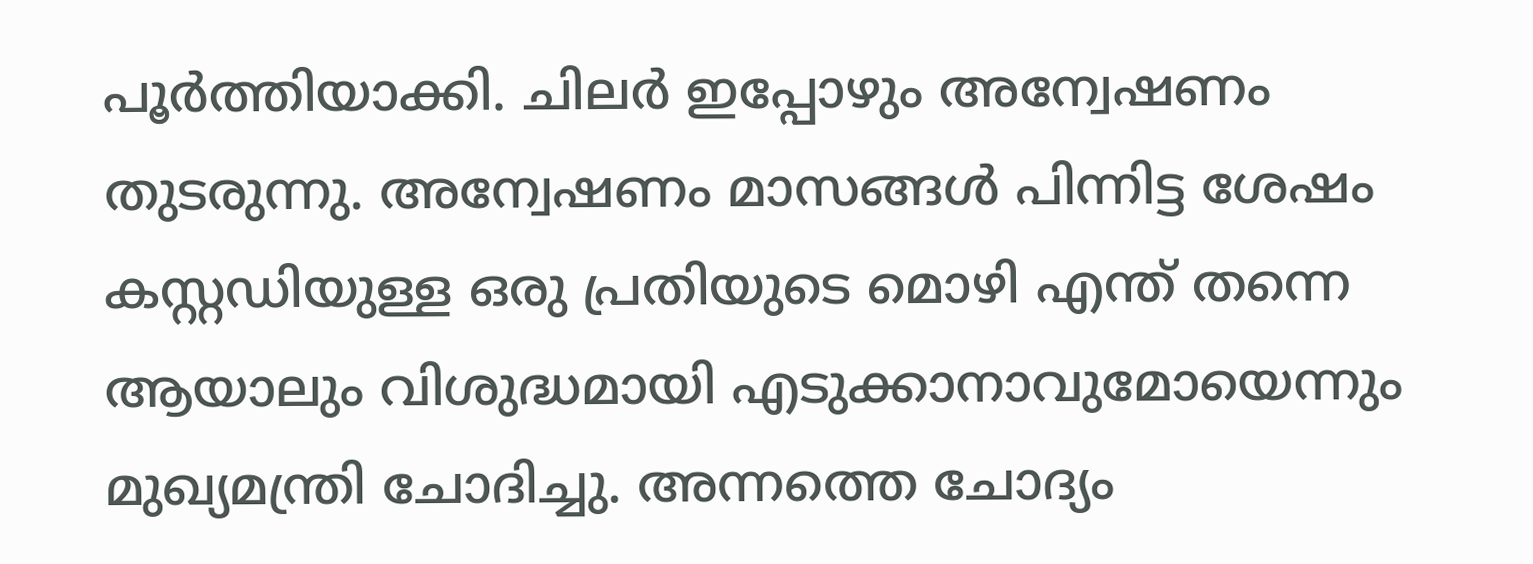പൂര്‍ത്തിയാക്കി. ചിലര്‍ ഇപ്പോഴും അന്വേഷണം തുടരുന്നു. അന്വേഷണം മാസങ്ങള്‍ പിന്നിട്ട ശേഷം കസ്റ്റഡിയുള്ള ഒരു പ്രതിയുടെ മൊഴി എന്ത് തന്നെ ആയാലും വിശുദ്ധമായി എടുക്കാനാവുമോയെന്നും മുഖ്യമന്ത്രി ചോദിച്ചു. അന്നത്തെ ചോദ്യം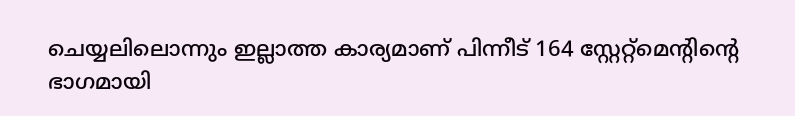ചെയ്യലിലൊന്നും ഇല്ലാത്ത കാര്യമാണ് പിന്നീട് 164 സ്റ്റേറ്റ്മെന്‍റിന്‍റെ ഭാഗമായി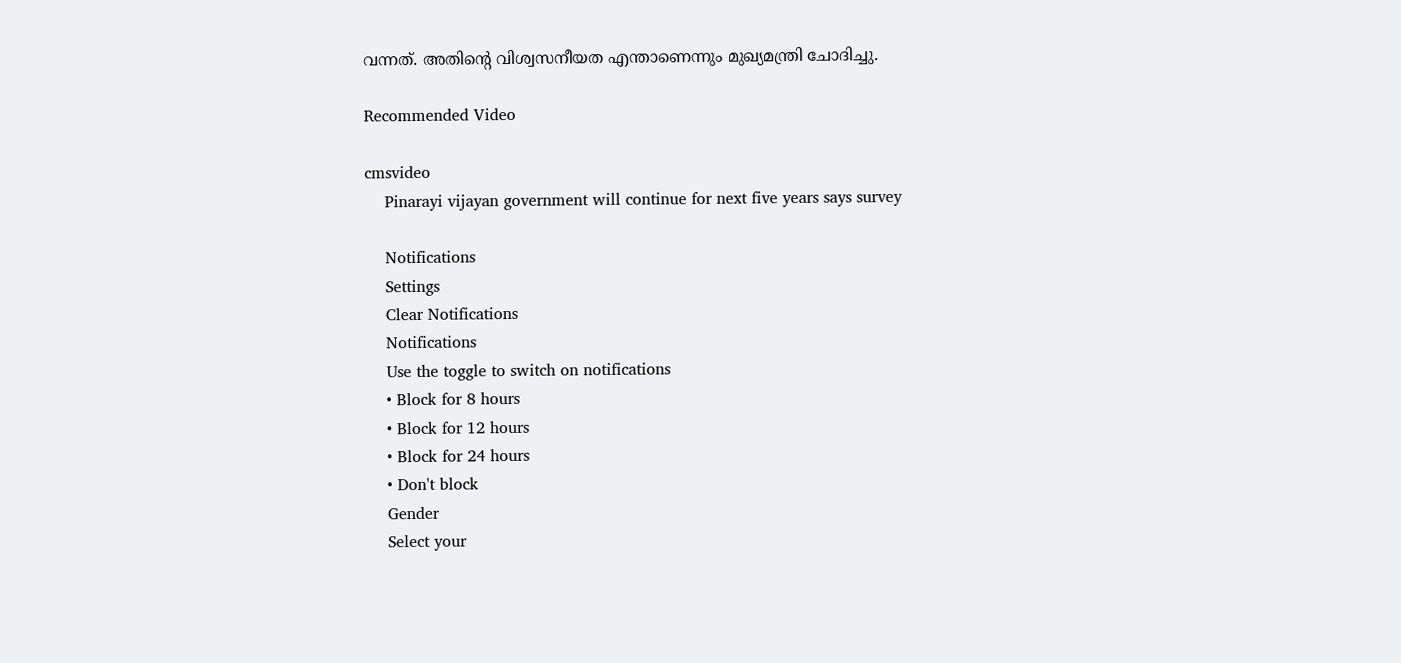വന്നത്. അതിന്റെ വിശ്വസനീയത എന്താണെന്നും മുഖ്യമന്ത്രി ചോദിച്ചു.

Recommended Video

cmsvideo
    Pinarayi vijayan government will continue for next five years says survey

    Notifications
    Settings
    Clear Notifications
    Notifications
    Use the toggle to switch on notifications
    • Block for 8 hours
    • Block for 12 hours
    • Block for 24 hours
    • Don't block
    Gender
    Select your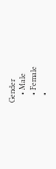Gender
    • Male
    • Female
    •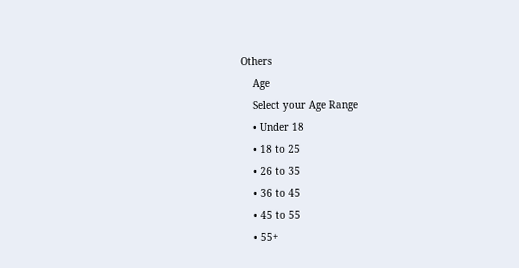Others
    Age
    Select your Age Range
    • Under 18
    • 18 to 25
    • 26 to 35
    • 36 to 45
    • 45 to 55
    • 55+